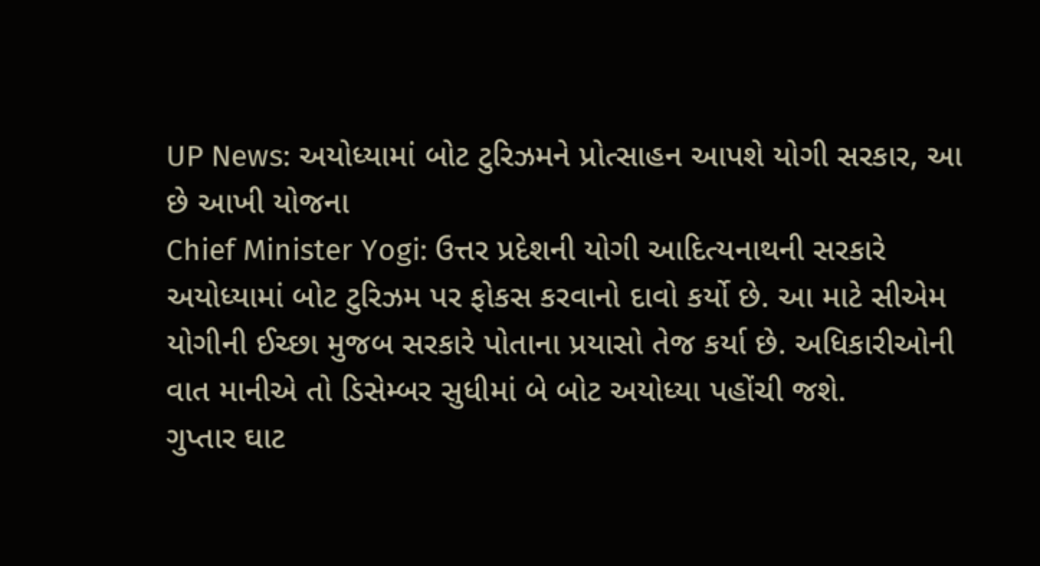UP News: અયોધ્યામાં બોટ ટુરિઝમને પ્રોત્સાહન આપશે યોગી સરકાર, આ છે આખી યોજના
Chief Minister Yogi: ઉત્તર પ્રદેશની યોગી આદિત્યનાથની સરકારે અયોધ્યામાં બોટ ટુરિઝમ પર ફોકસ કરવાનો દાવો કર્યો છે. આ માટે સીએમ યોગીની ઈચ્છા મુજબ સરકારે પોતાના પ્રયાસો તેજ કર્યા છે. અધિકારીઓની વાત માનીએ તો ડિસેમ્બર સુધીમાં બે બોટ અયોધ્યા પહોંચી જશે.
ગુપ્તાર ઘાટ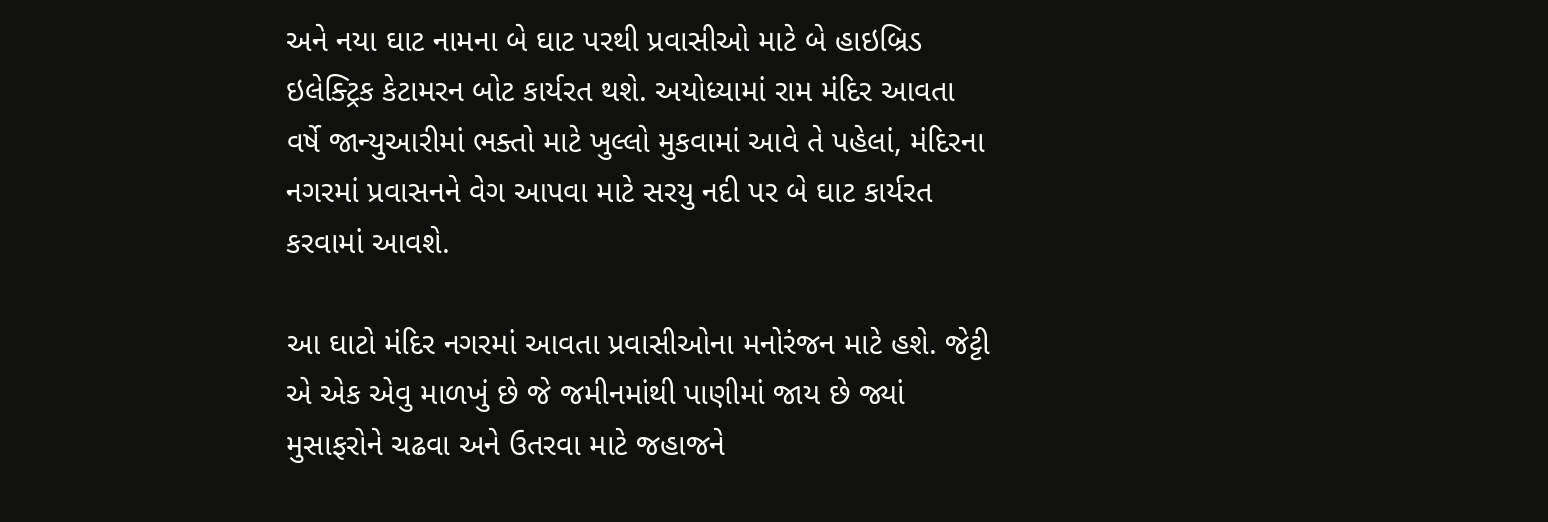અને નયા ઘાટ નામના બે ઘાટ પરથી પ્રવાસીઓ માટે બે હાઇબ્રિડ ઇલેક્ટ્રિક કેટામરન બોટ કાર્યરત થશે. અયોધ્યામાં રામ મંદિર આવતા વર્ષે જાન્યુઆરીમાં ભક્તો માટે ખુલ્લો મુકવામાં આવે તે પહેલાં, મંદિરના નગરમાં પ્રવાસનને વેગ આપવા માટે સરયુ નદી પર બે ઘાટ કાર્યરત કરવામાં આવશે.

આ ઘાટો મંદિર નગરમાં આવતા પ્રવાસીઓના મનોરંજન માટે હશે. જેટ્ટી એ એક એવુ માળખું છે જે જમીનમાંથી પાણીમાં જાય છે જ્યાં મુસાફરોને ચઢવા અને ઉતરવા માટે જહાજને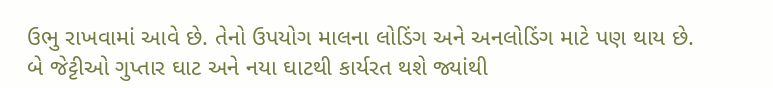ઉભુ રાખવામાં આવે છે. તેનો ઉપયોગ માલના લોડિંગ અને અનલોડિંગ માટે પણ થાય છે.
બે જેટ્ટીઓ ગુપ્તાર ઘાટ અને નયા ઘાટથી કાર્યરત થશે જ્યાંથી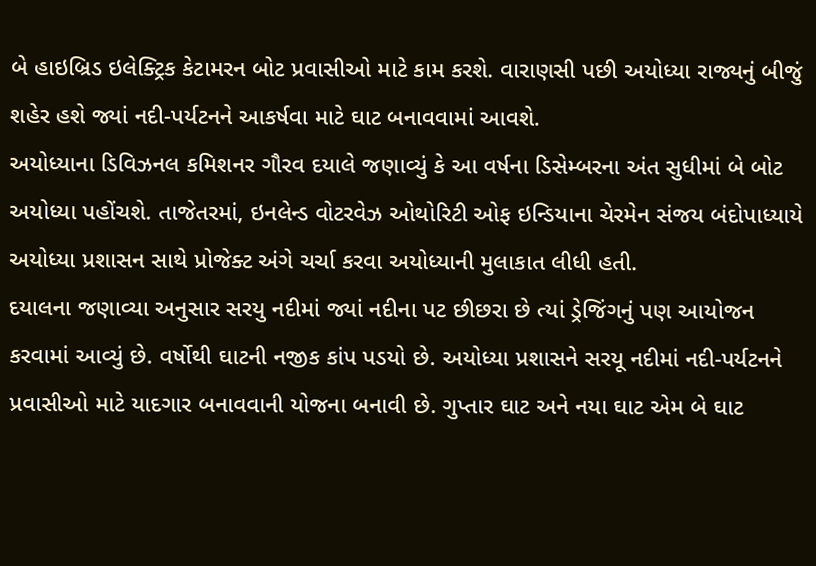બે હાઇબ્રિડ ઇલેક્ટ્રિક કેટામરન બોટ પ્રવાસીઓ માટે કામ કરશે. વારાણસી પછી અયોધ્યા રાજ્યનું બીજું શહેર હશે જ્યાં નદી-પર્યટનને આકર્ષવા માટે ઘાટ બનાવવામાં આવશે.
અયોધ્યાના ડિવિઝનલ કમિશનર ગૌરવ દયાલે જણાવ્યું કે આ વર્ષના ડિસેમ્બરના અંત સુધીમાં બે બોટ અયોધ્યા પહોંચશે. તાજેતરમાં, ઇનલેન્ડ વોટરવેઝ ઓથોરિટી ઓફ ઇન્ડિયાના ચેરમેન સંજય બંદોપાધ્યાયે અયોધ્યા પ્રશાસન સાથે પ્રોજેક્ટ અંગે ચર્ચા કરવા અયોધ્યાની મુલાકાત લીધી હતી.
દયાલના જણાવ્યા અનુસાર સરયુ નદીમાં જ્યાં નદીના પટ છીછરા છે ત્યાં ડ્રેજિંગનું પણ આયોજન કરવામાં આવ્યું છે. વર્ષોથી ઘાટની નજીક કાંપ પડયો છે. અયોધ્યા પ્રશાસને સરયૂ નદીમાં નદી-પર્યટનને પ્રવાસીઓ માટે યાદગાર બનાવવાની યોજના બનાવી છે. ગુપ્તાર ઘાટ અને નયા ઘાટ એમ બે ઘાટ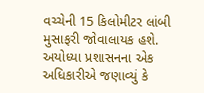વચ્ચેની 15 કિલોમીટર લાંબી મુસાફરી જોવાલાયક હશે.
અયોધ્યા પ્રશાસનના એક અધિકારીએ જણાવ્યું કે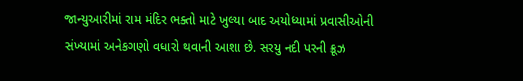જાન્યુઆરીમાં રામ મંદિર ભક્તો માટે ખુલ્યા બાદ અયોધ્યામાં પ્રવાસીઓની સંખ્યામાં અનેકગણો વધારો થવાની આશા છે. સરયુ નદી પરની ક્રૂઝ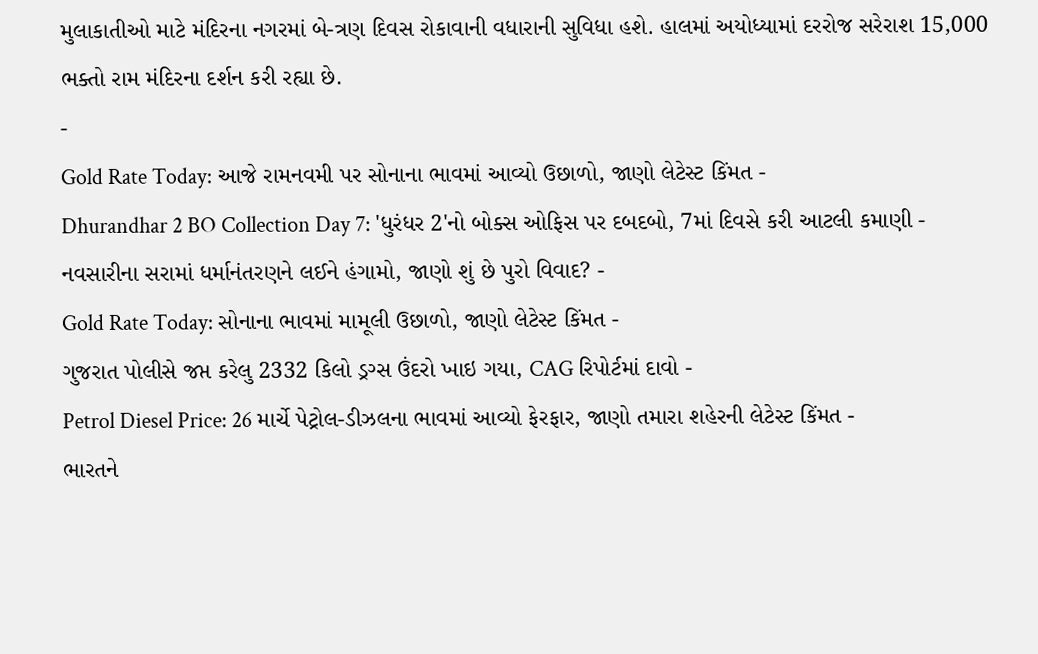મુલાકાતીઓ માટે મંદિરના નગરમાં બે-ત્રણ દિવસ રોકાવાની વધારાની સુવિધા હશે. હાલમાં અયોધ્યામાં દરરોજ સરેરાશ 15,000 ભક્તો રામ મંદિરના દર્શન કરી રહ્યા છે.
-
Gold Rate Today: આજે રામનવમી પર સોનાના ભાવમાં આવ્યો ઉછાળો, જાણો લેટેસ્ટ કિંમત -
Dhurandhar 2 BO Collection Day 7: 'ધુરંધર 2'નો બોક્સ ઓફિસ પર દબદબો, 7માં દિવસે કરી આટલી કમાણી -
નવસારીના સરામાં ધર્માનંતરણને લઈને હંગામો, જાણો શું છે પુરો વિવાદ? -
Gold Rate Today: સોનાના ભાવમાં મામૂલી ઉછાળો, જાણો લેટેસ્ટ કિંમત -
ગુજરાત પોલીસે જપ્ત કરેલુ 2332 કિલો ડ્રગ્સ ઉંદરો ખાઇ ગયા, CAG રિપોર્ટમાં દાવો -
Petrol Diesel Price: 26 માર્ચે પેટ્રોલ-ડીઝલના ભાવમાં આવ્યો ફેરફાર, જાણો તમારા શહેરની લેટેસ્ટ કિંમત -
ભારતને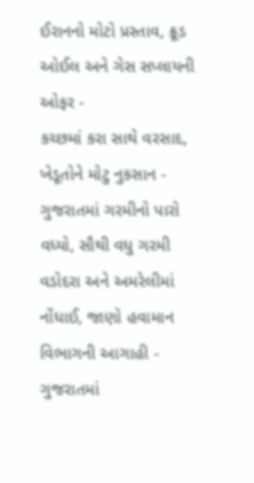ઈરાનનો મોટો પ્રસ્તાવ, ક્રૂડ ઓઈલ અને ગેસ સપ્લાયની ઓફર -
કચ્છમાં કરા સાથે વરસાદ, ખેડૂતોને મોટુ નુકસાન -
ગુજરાતમાં ગરમીનો પારો વધ્યો, સૌથી વધુ ગરમી વડોદરા અને અમરેલીમાં નોંધાઈ, જાણો હવામાન વિભાગની આગાહી -
ગુજરાતમાં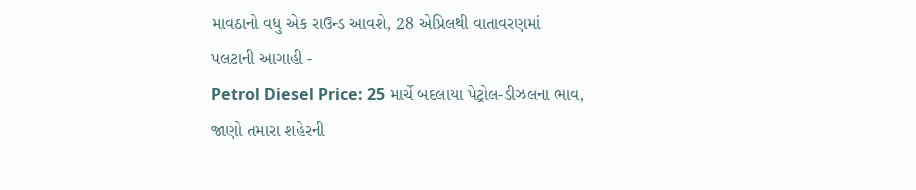માવઠાનો વધુ એક રાઉન્ડ આવશે, 28 એપ્રિલથી વાતાવરણમાં પલટાની આગાહી -
Petrol Diesel Price: 25 માર્ચે બદલાયા પેટ્રોલ-ડીઝલના ભાવ, જાણો તમારા શહેરની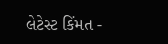લેટેસ્ટ કિંમત -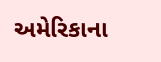અમેરિકાના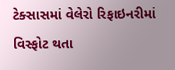ટેક્સાસમાં વેલેરો રિફાઇનરીમાં વિસ્ફોટ થતા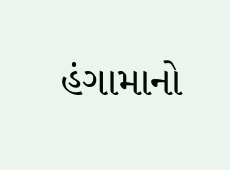હંગામાનો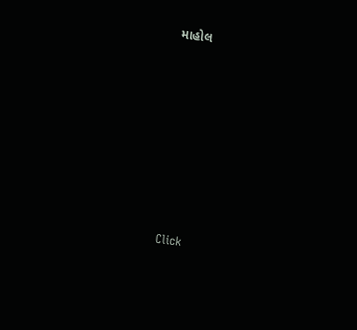માહોલ







Click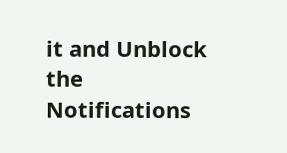it and Unblock the Notifications